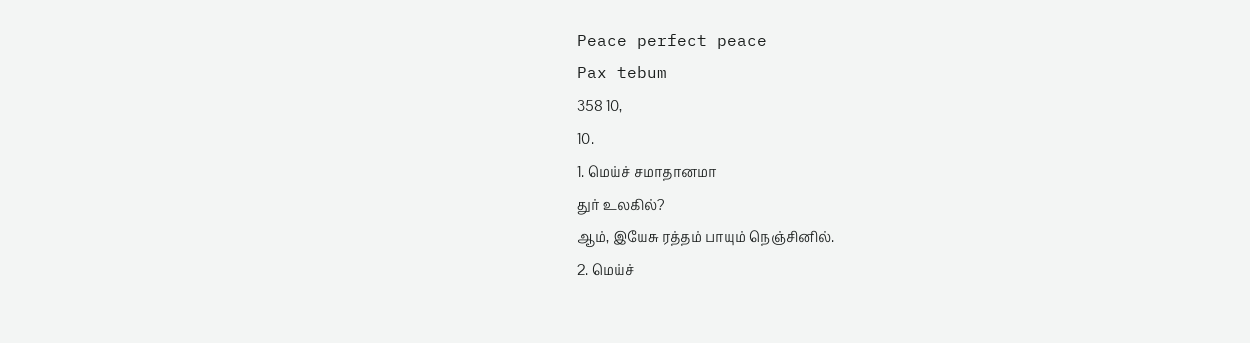Peace perfect peace
Pax tebum
358 10,
10.
1. மெய்ச் சமாதானமா
துர் உலகில்?
ஆம், இயேசு ரத்தம் பாயும் நெஞ்சினில்.
2. மெய்ச்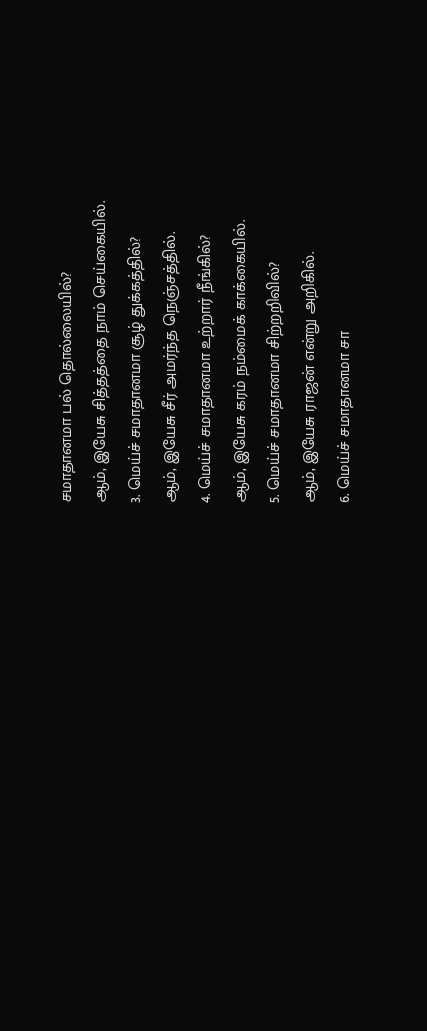சமாதானமா பல் தொல்லையில்?
ஆம், இயேசு சித்தத்தை நாம் செய்கையில்.
3. மெய்ச் சமாதானமா சூழ் துக்கத்தில்?
ஆம், இயேசு சீர் அமர்ந்த நெஞ்சத்தில்.
4. மெய்ச் சமாதானமா உற்றார் நீங்கில்?
ஆம், இயேசு கரம் நம்மைக் காக்கையில்.
5. மெய்ச் சமாதானமா சிற்றறிவில்?
ஆம், இயேசு ராஜன் என்று அறிகில்.
6. மெய்ச் சமாதானமா சா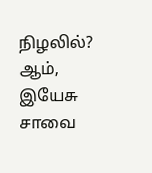நிழலில்?
ஆம், இயேசு சாவை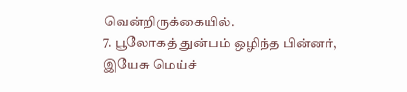வென்றிருக்கையில்.
7. பூலோகத் துன்பம் ஒழிந்த பின்னர்,
இயேசு மெய்ச்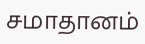சமாதானம்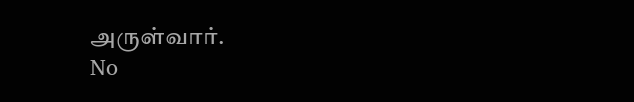அருள்வார்.
No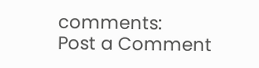comments:
Post a Comment